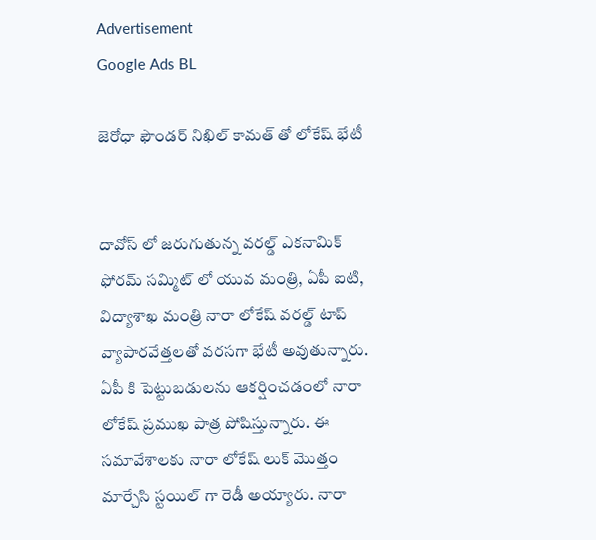Advertisement
Google Ads BL

జెరోధా ఫౌండర్ నిఖిల్ కామత్ తో లోకేష్ భేటీ


దావోస్ లో జరుగుతున్న వరల్డ్ ఎకనామిక్ ఫోరమ్ సమ్మిట్ లో యువ మంత్రి, ఏపీ ఐటి, విద్యాశాఖ మంత్రి నారా లోకేష్ వరల్డ్ టాప్ వ్యాపారవేత్తలతో వరసగా భేటీ అవుతున్నారు. ఏపీ కి పెట్టుబడులను ఆకర్షించడంలో నారా లోకేష్ ప్రముఖ పాత్ర పోషిస్తున్నారు. ఈ సమావేశాలకు నారా లోకేష్ లుక్ మొత్తం మార్చేసి స్టయిల్ గా రెడీ అయ్యారు. నారా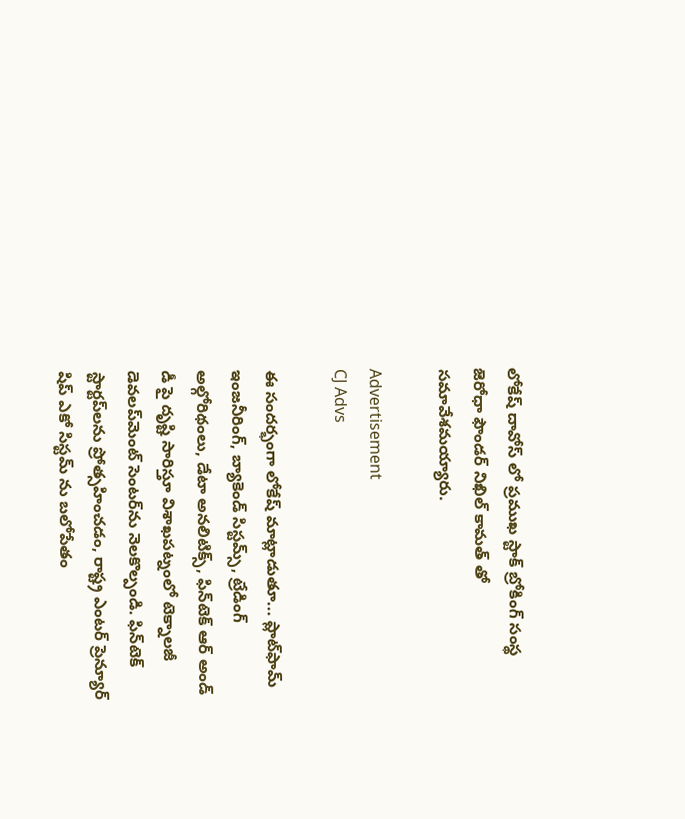లోకేష్ దావోస్ లో ప్రముఖ స్టాక్ బ్రోకింగ్ సంస్థ జెరోధా ఫౌండర్ నిఖిల్ కామత్ తో సమావేశమయ్యారు.

Advertisement
CJ Advs

ఈ సందర్భంగా లోకేష్ మాట్లాడుతూ... ప్లాట్‌ఫామ్ ఇంజనీరింగ్, బ్యాకెండ్ సిస్టమ్స్, ట్రేడింగ్ అల్గోరిథంలు, డేటా అనలిటిక్స్, ఫిన్‌టెక్ ఆర్ అండ్ డీ పై దృష్టి సారిస్తూ విశాఖపట్నంలో టెక్నాలజీ డెవలప్‌మెంట్ సెంటర్‌ను నెలకొల్పండి. ఫిన్‌టెక్ స్టార్టప్‌లను ప్రోత్సహించడం, రాష్ట్ర ఎంటర్ ప్రెన్యూర్ షిప్ ఎకో సిస్టమ్ ను బలోపేతం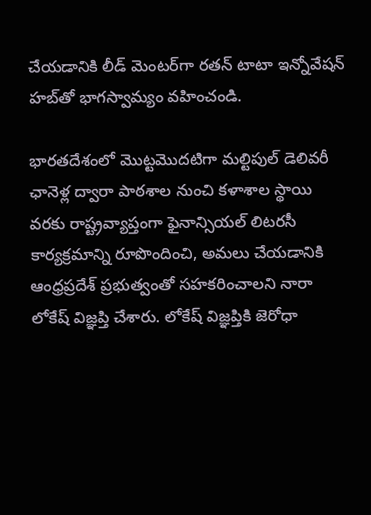చేయడానికి లీడ్ మెంటర్‌గా రతన్ టాటా ఇన్నోవేషన్ హబ్‌తో భాగస్వామ్యం వహించండి.

భారతదేశంలో మొట్టమొదటిగా మల్టిపుల్ డెలివరీ ఛానెళ్ల ద్వారా పాఠశాల నుంచి కళాశాల స్థాయి వరకు రాష్ట్రవ్యాప్తంగా ఫైనాన్సియల్ లిటరసీ కార్యక్రమాన్ని రూపొందించి, అమలు చేయడానికి ఆంధ్రప్రదేశ్ ప్రభుత్వంతో సహకరించాలని నారా లోకేష్ విజ్ఞప్తి చేశారు. లోకేష్ విజ్ఞప్తికి జెరోధా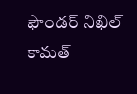ఫౌండర్ నిఖిల్ కామత్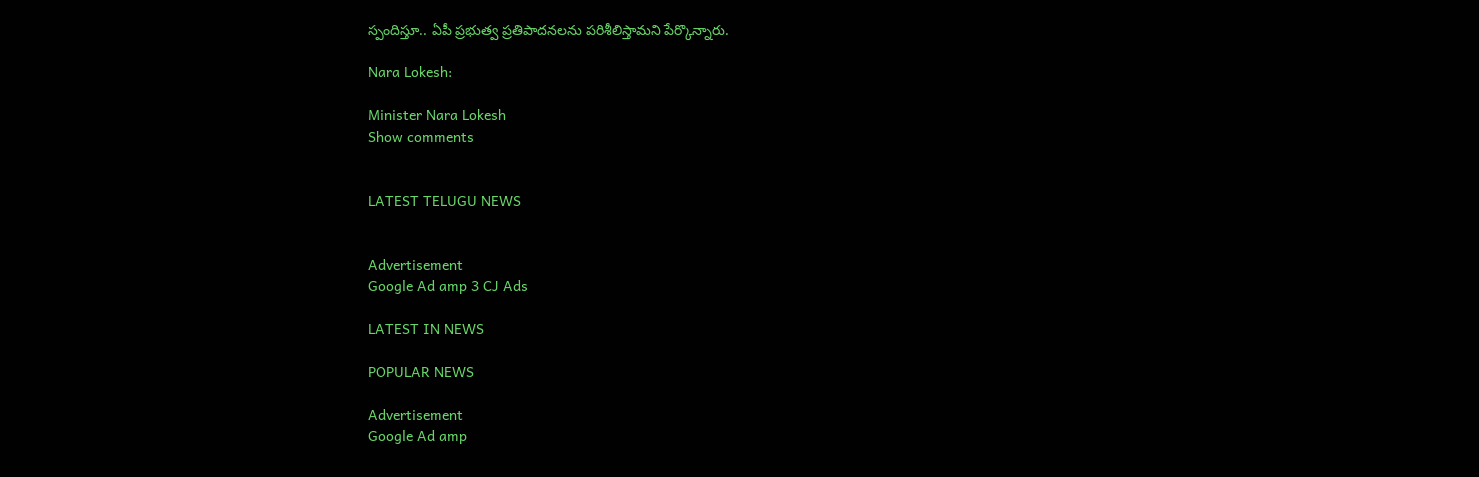స్పందిస్తూ.. ఏపీ ప్రభుత్వ ప్రతిపాదనలను పరిశీలిస్తామని పేర్కొన్నారు.

Nara Lokesh:

Minister Nara Lokesh
Show comments


LATEST TELUGU NEWS


Advertisement
Google Ad amp 3 CJ Ads

LATEST IN NEWS

POPULAR NEWS

Advertisement
Google Ad amp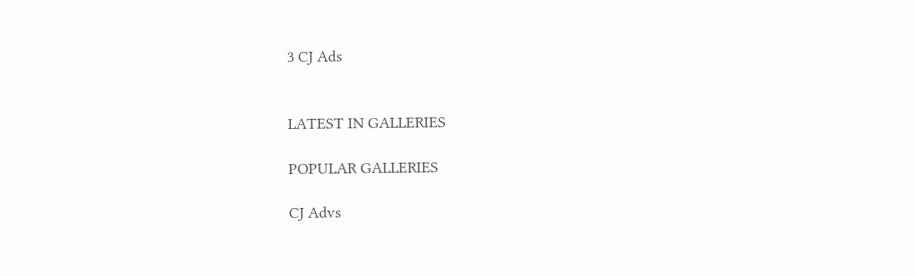3 CJ Ads


LATEST IN GALLERIES

POPULAR GALLERIES

CJ Advs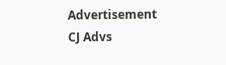Advertisement
CJ Advs